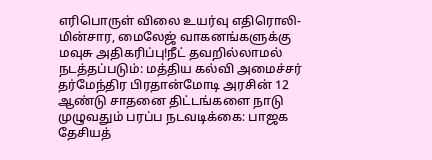எரிபொருள் விலை உயர்வு எதிரொலி- மின்சார, மைலேஜ் வாகனங்களுக்கு மவுசு அதிகரிப்பு!நீட் தவறில்லாமல் நடத்தப்படும்: மத்திய கல்வி அமைச்சர் தர்மேந்திர பிரதான்மோடி அரசின் 12 ஆண்டு சாதனை திட்டங்களை நாடு முழுவதும் பரப்ப நடவடிக்கை: பாஜக தேசியத்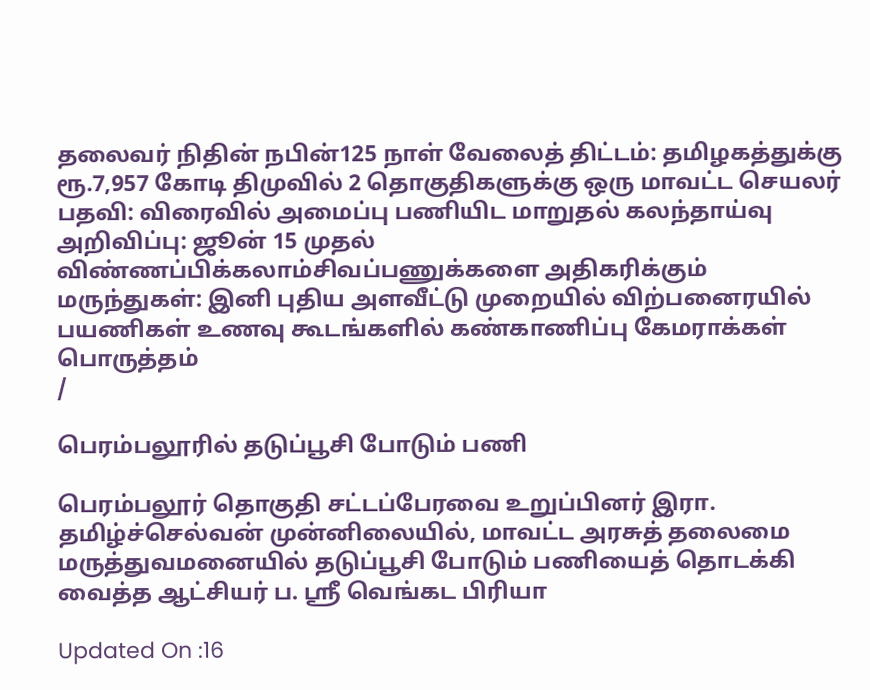தலைவர் நிதின் நபின்125 நாள் வேலைத் திட்டம்: தமிழகத்துக்கு ரூ.7,957 கோடி திமுவில் 2 தொகுதிகளுக்கு ஒரு மாவட்ட செயலர் பதவி: விரைவில் அமைப்பு பணியிட மாறுதல் கலந்தாய்வு அறிவிப்பு: ஜூன் 15 முதல் விண்ணப்பிக்கலாம்சிவப்பணுக்களை அதிகரிக்கும் மருந்துகள்: இனி புதிய அளவீட்டு முறையில் விற்பனைரயில் பயணிகள் உணவு கூடங்களில் கண்காணிப்பு கேமராக்கள் பொருத்தம்
/

பெரம்பலூரில் தடுப்பூசி போடும் பணி

பெரம்பலூர் தொகுதி சட்டப்பேரவை உறுப்பினர் இரா. தமிழ்ச்செல்வன் முன்னிலையில், மாவட்ட அரசுத் தலைமை மருத்துவமனையில் தடுப்பூசி போடும் பணியைத் தொடக்கி வைத்த ஆட்சியர் ப. ஸ்ரீ வெங்கட பிரியா

Updated On :16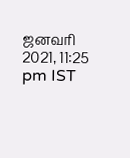ஜனவரி 2021, 11:25 pm IST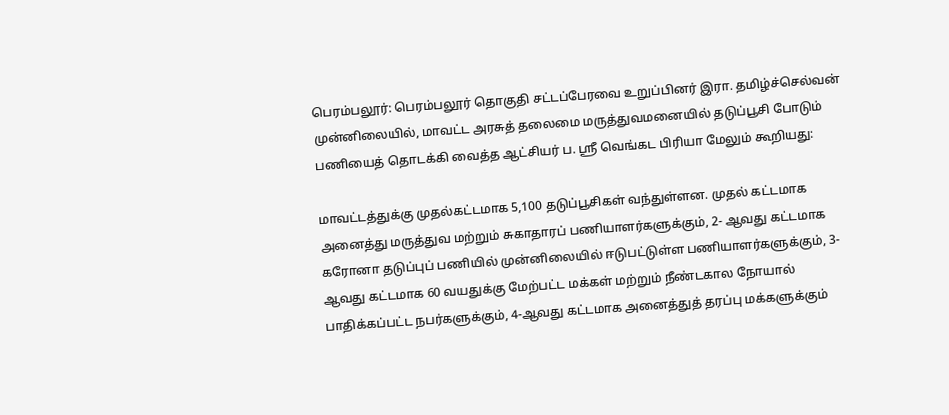பெரம்பலூர்: பெரம்பலூர் தொகுதி சட்டப்பேரவை உறுப்பினர் இரா. தமிழ்ச்செல்வன் முன்னிலையில், மாவட்ட அரசுத் தலைமை மருத்துவமனையில் தடுப்பூசி போடும் பணியைத் தொடக்கி வைத்த ஆட்சியர் ப. ஸ்ரீ வெங்கட பிரியா மேலும் கூறியது:

மாவட்டத்துக்கு முதல்கட்டமாக 5,100 தடுப்பூசிகள் வந்துள்ளன. முதல் கட்டமாக அனைத்து மருத்துவ மற்றும் சுகாதாரப் பணியாளர்களுக்கும், 2- ஆவது கட்டமாக கரோனா தடுப்புப் பணியில் முன்னிலையில் ஈடுபட்டுள்ள பணியாளர்களுக்கும், 3-ஆவது கட்டமாக 60 வயதுக்கு மேற்பட்ட மக்கள் மற்றும் நீண்டகால நோயால் பாதிக்கப்பட்ட நபர்களுக்கும், 4-ஆவது கட்டமாக அனைத்துத் தரப்பு மக்களுக்கும்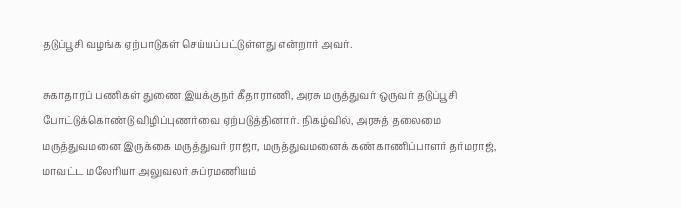தடுப்பூசி வழங்க ஏற்பாடுகள் செய்யப்பட்டுள்ளது என்றார் அவர்.

சுகாதாரப் பணிகள் துணை இயக்குநர் கீதாராணி, அரசு மருத்துவர் ஒருவர் தடுப்பூசி போட்டுக்கொண்டு விழிப்புணர்வை ஏற்படுத்தினார். நிகழ்வில், அரசுத் தலைமை மருத்துவமனை இருக்கை மருத்துவர் ராஜா, மருத்துவமனைக் கண்காணிப்பாளர் தர்மராஜ், மாவட்ட மலேரியா அலுவலர் சுப்ரமணியம்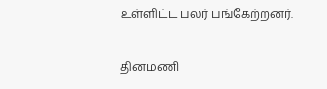உள்ளிட்ட பலர் பங்கேற்றனர்.

தினமணி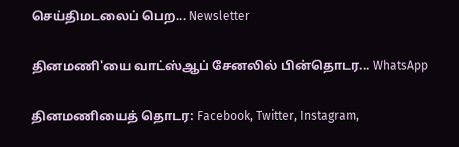செய்திமடலைப் பெற... Newsletter

தினமணி'யை வாட்ஸ்ஆப் சேனலில் பின்தொடர... WhatsApp

தினமணியைத் தொடர: Facebook, Twitter, Instagram,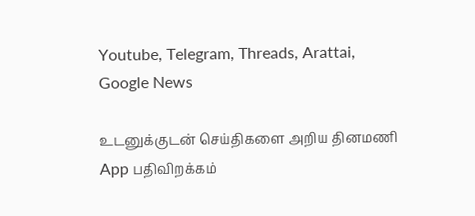Youtube, Telegram, Threads, Arattai, Google News

உடனுக்குடன் செய்திகளை அறிய தினமணி App பதிவிறக்கம்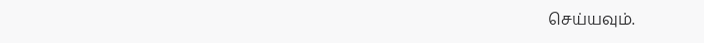செய்யவும்.